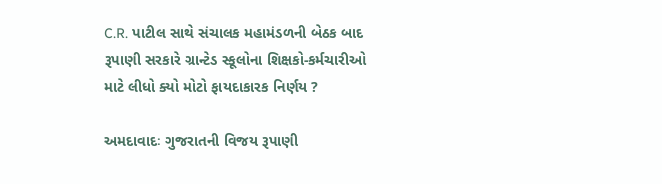C.R. પાટીલ સાથે સંચાલક મહામંડળની બેઠક બાદ રૂપાણી સરકારે ગ્રાન્ટેડ સ્કૂલોના શિક્ષકો-કર્મચારીઓ માટે લીધો ક્યો મોટો ફાયદાકારક નિર્ણય ?

અમદાવાદઃ ગુજરાતની વિજય રૂપાણી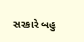સરકારે બહુ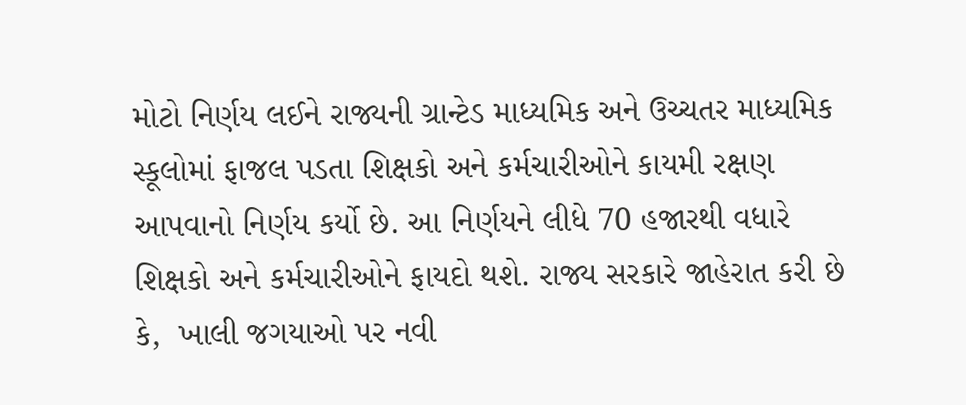મોટો નિર્ણય લઈને રાજ્યની ગ્રાન્ટેડ માધ્યમિક અને ઉચ્ચતર માધ્યમિક સ્કૂલોમાં ફાજલ પડતા શિક્ષકો અને કર્મચારીઓને કાયમી રક્ષણ આપવાનો નિર્ણય કર્યો છે. આ નિર્ણયને લીધે 70 હજારથી વધારે  શિક્ષકો અને કર્મચારીઓને ફાયદો થશે. રાજ્ય સરકારે જાહેરાત કરી છે કે,  ખાલી જગયાઓ પર નવી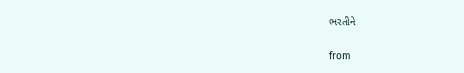ભરતીને

from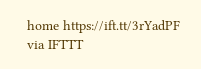home https://ift.tt/3rYadPF
via IFTTT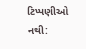ટિપ્પણીઓ નથી: